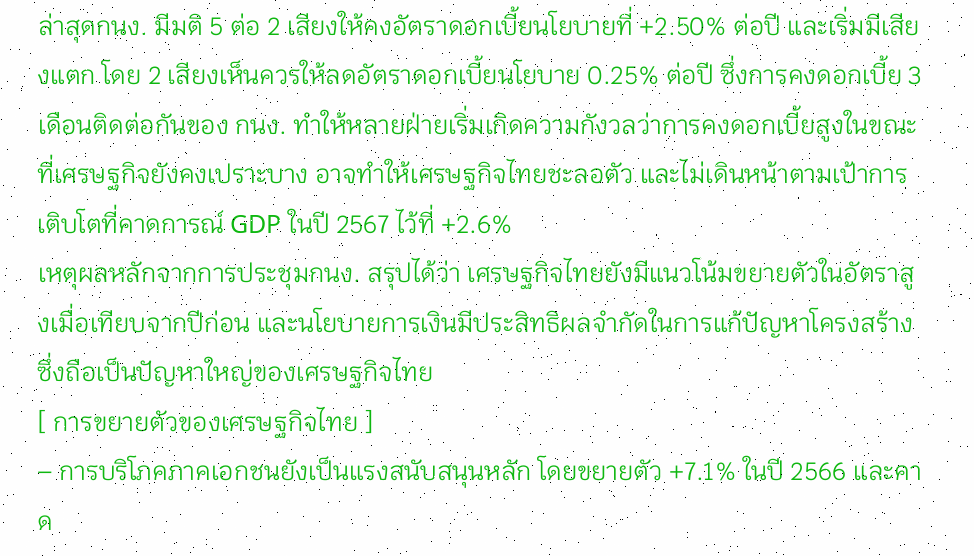ล่าสุดกนง. มีมติ 5 ต่อ 2 เสียงให้คงอัตราดอกเบี้ยนโยบายที่ +2.50% ต่อปี และเริ่มมีเสียงแตก โดย 2 เสียงเห็นควรให้ลดอัตราดอกเบี้ยนโยบาย 0.25% ต่อปี ซึ่งการคงดอกเบี้ย 3 เดือนติดต่อกันของ กนง. ทำให้หลายฝ่ายเริ่มเกิดความกังวลว่าการคงดอกเบี้ยสูงในขณะที่เศรษฐกิจยังคงเปราะบาง อาจทำให้เศรษฐกิจไทยชะลอตัว และไม่เดินหน้าตามเป้าการเติบโตที่คาดการณ์ GDP ในปี 2567 ไว้ที่ +2.6%
เหตุผลหลักจากการประชุมกนง. สรุปได้ว่า เศรษฐกิจไทยยังมีแนวโน้มขยายตัวในอัตราสูงเมื่อเทียบจากปีก่อน และนโยบายการเงินมีประสิทธิผลจำกัดในการแก้ปัญหาโครงสร้าง ซึ่งถือเป็นปัญหาใหญ่ของเศรษฐกิจไทย
[ การขยายตัวของเศรษฐกิจไทย ]
– การบริโภคภาคเอกชนยังเป็นแรงสนับสนุนหลัก โดยขยายตัว +7.1% ในปี 2566 และคาด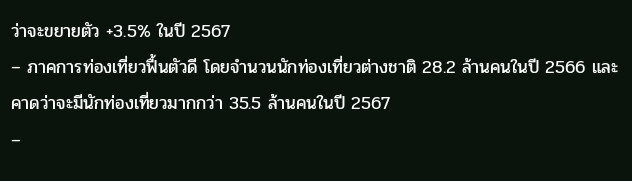ว่าจะขยายตัว +3.5% ในปี 2567
– ภาคการท่องเที่ยวฟื้นตัวดี โดยจำนวนนักท่องเที่ยวต่างชาติ 28.2 ล้านคนในปี 2566 และคาดว่าจะมีนักท่องเที่ยวมากกว่า 35.5 ล้านคนในปี 2567
–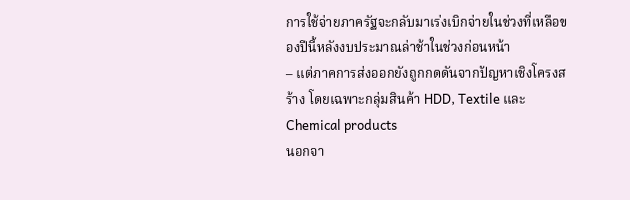การใช้จ่ายภาครัฐจะกลับมาเร่งเบิกจ่ายในช่วงที่เหลือของปีนี้หลังงบประมาณล่าช้าในช่วงก่อนหน้า
– แต่ภาคการส่งออกยังถูกกดดันจากปัญหาเชิงโครงสร้าง โดยเฉพาะกลุ่มสินค้า HDD, Textile และ Chemical products
นอกจา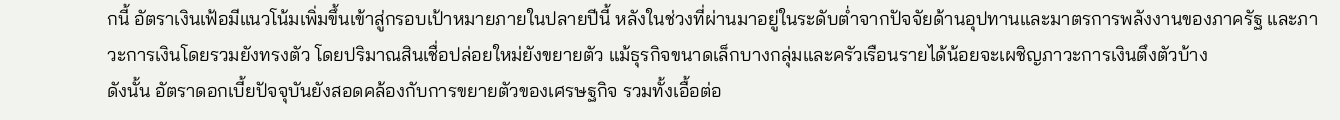กนี้ อัตราเงินเฟ้อมีแนวโน้มเพิ่มขึ้นเข้าสู่กรอบเป้าหมายภายในปลายปีนี้ หลังในช่วงที่ผ่านมาอยู่ในระดับต่ำจากปัจจัยด้านอุปทานและมาตรการพลังงานของภาครัฐ และภาวะการเงินโดยรวมยังทรงตัว โดยปริมาณสินเชื่อปล่อยใหม่ยังขยายตัว แม้ธุรกิจขนาดเล็กบางกลุ่มและครัวเรือนรายได้น้อยจะเผชิญภาวะการเงินตึงตัวบ้าง
ดังนั้น อัตราดอกเบี้ยปัจจุบันยังสอดคล้องกับการขยายตัวของเศรษฐกิจ รวมทั้งเอื้อต่อ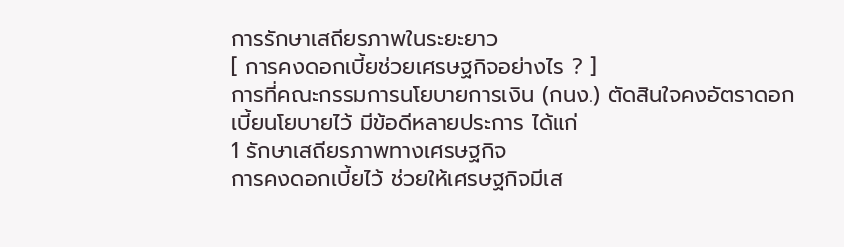การรักษาเสถียรภาพในระยะยาว
[ การคงดอกเบี้ยช่วยเศรษฐกิจอย่างไร ? ]
การที่คณะกรรมการนโยบายการเงิน (กนง.) ตัดสินใจคงอัตราดอกเบี้ยนโยบายไว้ มีข้อดีหลายประการ ได้แก่
1 รักษาเสถียรภาพทางเศรษฐกิจ
การคงดอกเบี้ยไว้ ช่วยให้เศรษฐกิจมีเส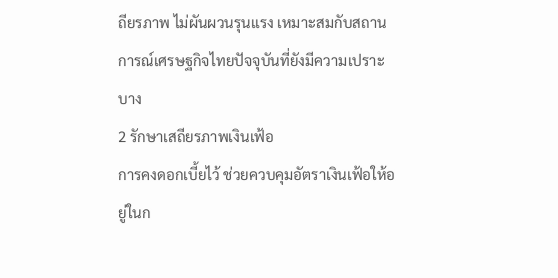ถียรภาพ ไม่ผันผวนรุนแรง เหมาะสมกับสถานการณ์เศรษฐกิจไทยปัจจุบันที่ยังมีความเปราะบาง
2 รักษาเสถียรภาพเงินเฟ้อ
การคงดอกเบี้ยไว้ ช่วยควบคุมอัตราเงินเฟ้อให้อยู่ในก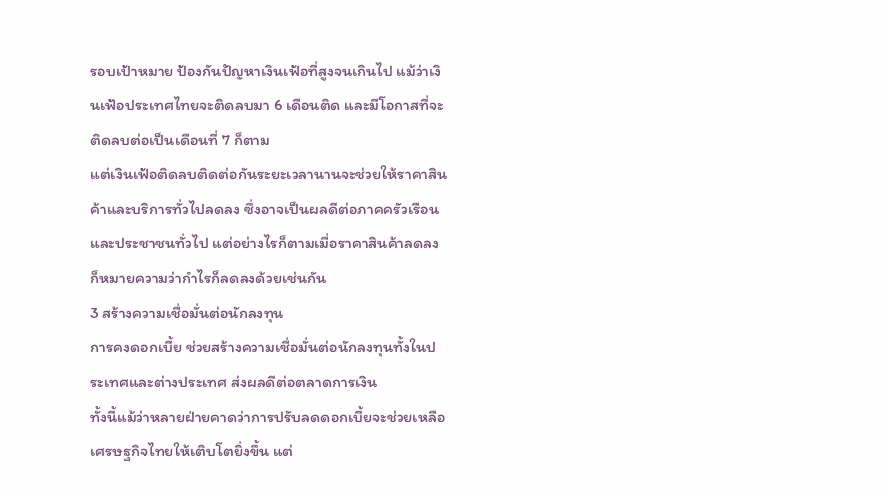รอบเป้าหมาย ป้องกันปัญหาเงินเฟ้อที่สูงจนเกินไป แม้ว่าเงินเฟ้อประเทศไทยจะติดลบมา 6 เดือนติด และมีโอกาสที่จะติดลบต่อเป็นเดือนที่ 7 ก็ตาม
แต่เงินเฟ้อติดลบติดต่อกันระยะเวลานานจะช่วยให้ราคาสินค้าและบริการทั่วไปลดลง ซึ่งอาจเป็นผลดีต่อภาคครัวเรือนและประชาชนทั่วไป แต่อย่างไรก็ตามเมื่อราคาสินค้าลดลงก็หมายความว่ากำไรก็ลดลงด้วยเช่นกัน
3 สร้างความเชื่อมั่นต่อนักลงทุน
การคงดอกเบี้ย ช่วยสร้างความเชื่อมั่นต่อนักลงทุนทั้งในประเทศและต่างประเทศ ส่งผลดีต่อตลาดการเงิน
ทั้งนี้แม้ว่าหลายฝ่ายคาดว่าการปรับลดดอกเบี้ยจะช่วยเหลือเศรษฐกิจไทยให้เติบโตยิ่งขึ้น แต่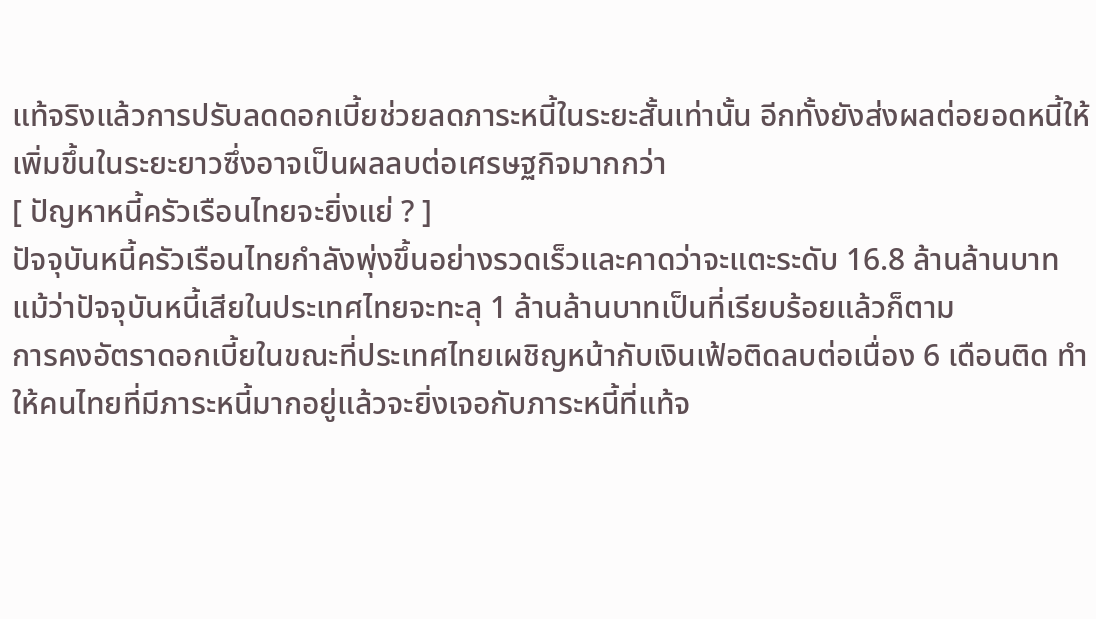แท้จริงแล้วการปรับลดดอกเบี้ยช่วยลดภาระหนี้ในระยะสั้นเท่านั้น อีกทั้งยังส่งผลต่อยอดหนี้ให้เพิ่มขึ้นในระยะยาวซึ่งอาจเป็นผลลบต่อเศรษฐกิจมากกว่า
[ ปัญหาหนี้ครัวเรือนไทยจะยิ่งแย่ ? ]
ปัจจุบันหนี้ครัวเรือนไทยกำลังพุ่งขึ้นอย่างรวดเร็วและคาดว่าจะแตะระดับ 16.8 ล้านล้านบาท แม้ว่าปัจจุบันหนี้เสียในประเทศไทยจะทะลุ 1 ล้านล้านบาทเป็นที่เรียบร้อยแล้วก็ตาม
การคงอัตราดอกเบี้ยในขณะที่ประเทศไทยเผชิญหน้ากับเงินเฟ้อติดลบต่อเนื่อง 6 เดือนติด ทำให้คนไทยที่มีภาระหนี้มากอยู่แล้วจะยิ่งเจอกับภาระหนี้ที่แท้จ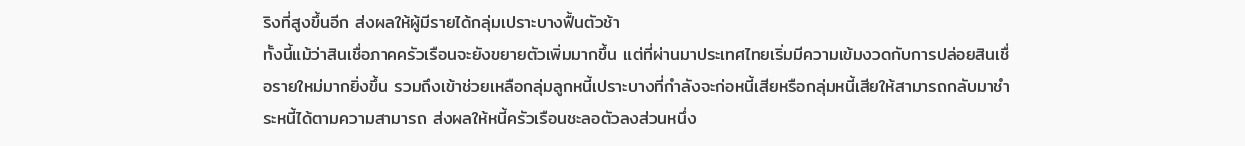ริงที่สูงขึ้นอีก ส่งผลให้ผู้มีรายได้กลุ่มเปราะบางฟื้นตัวช้า
ทั้งนี้แม้ว่าสินเชื่อภาคครัวเรือนจะยังขยายตัวเพิ่มมากขึ้น แต่ที่ผ่านมาประเทศไทยเริ่มมีความเข้มงวดกับการปล่อยสินเชื่อรายใหม่มากยิ่งขึ้น รวมถึงเข้าช่วยเหลือกลุ่มลูกหนี้เปราะบางที่กำลังจะก่อหนี้เสียหรือกลุ่มหนี้เสียให้สามารถกลับมาชำระหนี้ได้ตามความสามารถ ส่งผลให้หนี้ครัวเรือนชะลอตัวลงส่วนหนึ่ง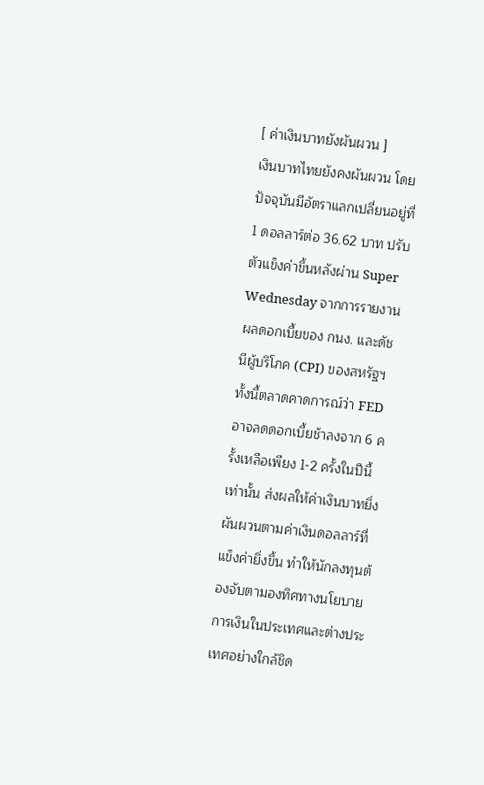[ ค่าเงินบาทยังผันผวน ]
เงินบาทไทยยังคงผันผวน โดยปัจจุบันมีอัตราแลกเปลี่ยนอยู่ที่ 1 ดอลลาร์ต่อ 36.62 บาท ปรับตัวแข็งค่าขึ้นหลังผ่าน Super Wednesday จากการรายงานผลดอกเบี้ยของ กนง. และดัชนีผู้บริโภค (CPI) ของสหรัฐฯ
ทั้งนี้ตลาดคาดการณ์ว่า FED อาจลดดอกเบี้ยช้าลงจาก 6 ครั้งเหลือเพียง 1-2 ครั้งในปีนี้เท่านั้น ส่งผลให้ค่าเงินบาทยิ่งผันผวนตามค่าเงินดอลลาร์ที่แข็งค่ายิ่งขึ้น ทำให้นักลงทุนต้องจับตามองทิศทางนโยบายการเงินในประเทศและต่างประเทศอย่างใกล้ชิด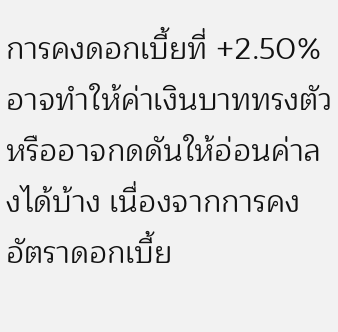การคงดอกเบี้ยที่ +2.50% อาจทำให้ค่าเงินบาททรงตัว หรืออาจกดดันให้อ่อนค่าลงได้บ้าง เนื่องจากการคงอัตราดอกเบี้ย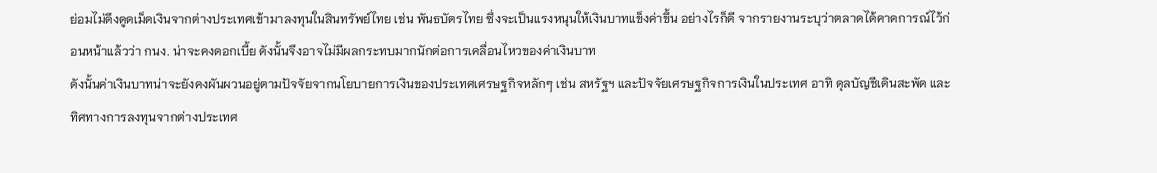ย่อมไม่ดึงดูดเม็ดเงินจากต่างประเทศเข้ามาลงทุนในสินทรัพย์ไทย เช่น พันธบัตรไทย ซึ่งจะเป็นแรงหนุนให้เงินบาทแข็งค่าขึ้น อย่างไรก็ดี จากรายงานระบุว่าตลาดได้คาดการณ์ไว้ก่อนหน้าแล้วว่า กนง. น่าจะคงดอกเบี้ย ดังนั้นจึงอาจไม่มีผลกระทบมากนักต่อการเคลื่อนไหวของค่าเงินบาท
ดังนั้นค่าเงินบาทน่าจะยังคงผันผวนอยู่ตามปัจจัยจากนโยบายการเงินของประเทศเศรษฐกิจหลักๆ เช่น สหรัฐฯ และปัจจัยเศรษฐกิจการเงินในประเทศ อาทิ ดุลบัญชีเดินสะพัด และทิศทางการลงทุนจากต่างประเทศ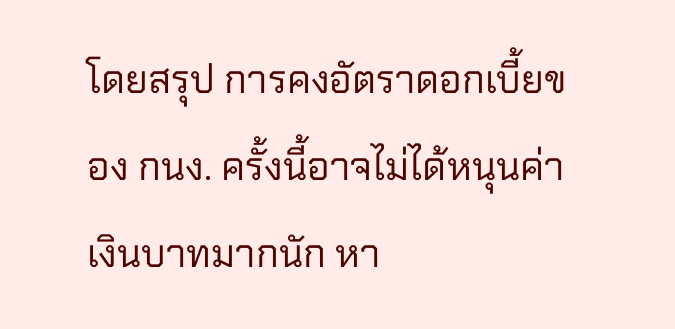โดยสรุป การคงอัตราดอกเบี้ยของ กนง. ครั้งนี้อาจไม่ได้หนุนค่าเงินบาทมากนัก หา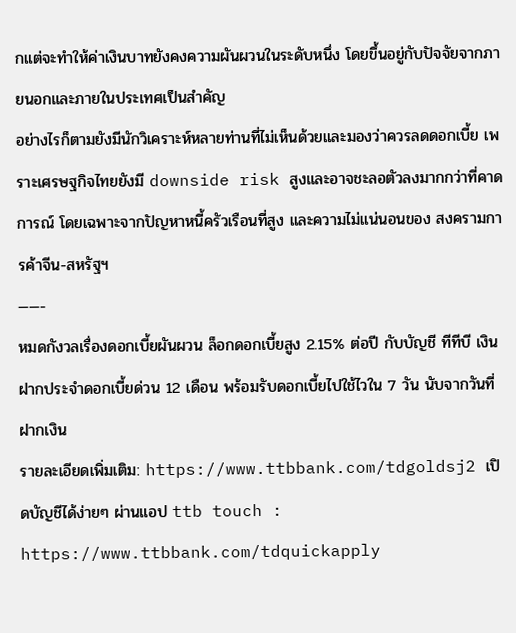กแต่จะทำให้ค่าเงินบาทยังคงความผันผวนในระดับหนึ่ง โดยขึ้นอยู่กับปัจจัยจากภายนอกและภายในประเทศเป็นสำคัญ
อย่างไรก็ตามยังมีนักวิเคราะห์หลายท่านที่ไม่เห็นด้วยและมองว่าควรลดดอกเบี้ย เพราะเศรษฐกิจไทยยังมี downside risk สูงและอาจชะลอตัวลงมากกว่าที่คาดการณ์ โดยเฉพาะจากปัญหาหนี้ครัวเรือนที่สูง และความไม่แน่นอนของ สงครามการค้าจีน-สหรัฐฯ
——-
หมดกังวลเรื่องดอกเบี้ยผันผวน ล็อกดอกเบี้ยสูง 2.15% ต่อปี กับบัญชี ทีทีบี เงินฝากประจำดอกเบี้ยด่วน 12 เดือน พร้อมรับดอกเบี้ยไปใช้ไวใน 7 วัน นับจากวันที่ฝากเงิน
รายละเอียดเพิ่มเติม: https://www.ttbbank.com/tdgoldsj2 เปิดบัญชีได้ง่ายๆ ผ่านแอป ttb touch : https://www.ttbbank.com/tdquickapply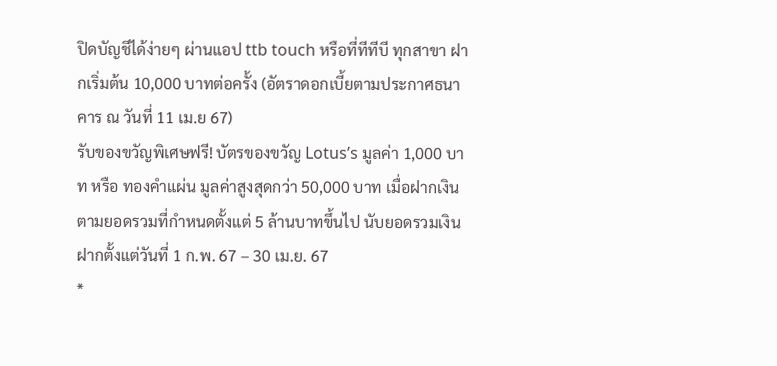ปิดบัญชีได้ง่ายๆ ผ่านแอป ttb touch หรือที่ทีทีบี ทุกสาขา ฝากเริ่มต้น 10,000 บาทต่อครั้ง (อัตราดอกเบี้ยตามประกาศธนาคาร ณ วันที่ 11 เม.ย 67)
รับของขวัญพิเศษฟรี! บัตรของขวัญ Lotus’s มูลค่า 1,000 บาท หรือ ทองคำแผ่น มูลค่าสูงสุดกว่า 50,000 บาท เมื่อฝากเงินตามยอดรวมที่กำหนดตั้งแต่ 5 ล้านบาทขึ้นไป นับยอดรวมเงินฝากตั้งแต่วันที่ 1 ก.พ. 67 – 30 เม.ย. 67
*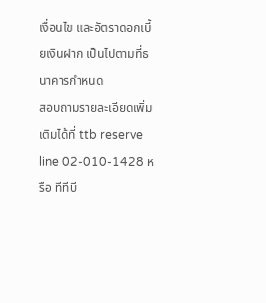เงื่อนไข และอัตราดอกเบี้ยเงินฝาก เป็นไปตามที่ธนาคารกำหนด
สอบถามรายละเอียดเพิ่มเติมได้ที่ ttb reserve line 02-010-1428 หรือ ทีทีบี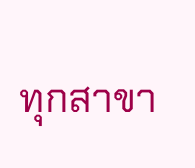ทุกสาขา